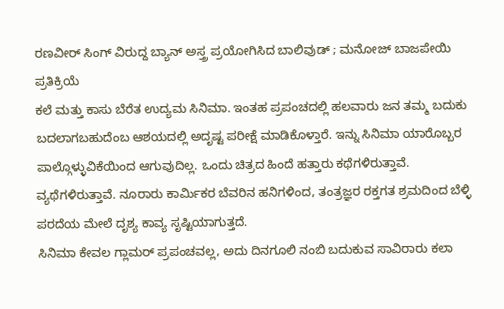ರಣವೀರ್ ಸಿಂಗ್ ವಿರುದ್ದ ಬ್ಯಾನ್ ಅಸ್ತ್ರ ಪ್ರಯೋಗಿಸಿದ ಬಾಲಿವುಡ್ ; ಮನೋಜ್ ಬಾಜಪೇಯಿ ಪ್ರತಿಕ್ರಿಯೆ
ಕಲೆ ಮತ್ತು ಕಾಸು ಬೆರೆತ ಉದ್ಯಮ ಸಿನಿಮಾ. ಇಂತಹ ಪ್ರಪಂಚದಲ್ಲಿ ಹಲವಾರು ಜನ ತಮ್ಮ ಬದುಕು ಬದಲಾಗಬಹುದೆಂಬ ಆಶಯದಲ್ಲಿ ಅದೃಷ್ಟ ಪರೀಕ್ಷೆ ಮಾಡಿಕೊಳ್ತಾರೆ. ಇನ್ನು ಸಿನಿಮಾ ಯಾರೊಬ್ಬರ ಪಾಲ್ಗೊಳ್ಳುವಿಕೆಯಿಂದ ಆಗುವುದಿಲ್ಲ. ಒಂದು ಚಿತ್ರದ ಹಿಂದೆ ಹತ್ತಾರು ಕಥೆಗಳಿರುತ್ತಾವೆ. ವ್ಯಥೆಗಳಿರುತ್ತಾವೆ. ನೂರಾರು ಕಾರ್ಮಿಕರ ಬೆವರಿನ ಹನಿಗಳಿಂದ, ತಂತ್ರಜ್ಞರ ರಕ್ತಗತ ಶ್ರಮದಿಂದ ಬೆಳ್ಳಿ ಪರದೆಯ ಮೇಲೆ ದೃಶ್ಯ ಕಾವ್ಯ ಸೃಷ್ಟಿಯಾಗುತ್ತದೆ.
ಸಿನಿಮಾ ಕೇವಲ ಗ್ಲಾಮರ್ ಪ್ರಪಂಚವಲ್ಲ, ಅದು ದಿನಗೂಲಿ ನಂಬಿ ಬದುಕುವ ಸಾವಿರಾರು ಕಲಾ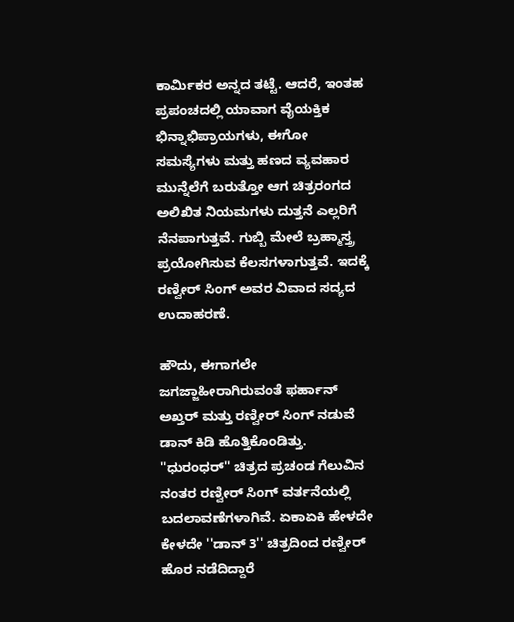ಕಾರ್ಮಿಕರ ಅನ್ನದ ತಟ್ಟೆ. ಆದರೆ, ಇಂತಹ ಪ್ರಪಂಚದಲ್ಲಿ ಯಾವಾಗ ವೈಯಕ್ತಿಕ ಭಿನ್ನಾಭಿಪ್ರಾಯಗಳು, ಈಗೋ ಸಮಸ್ಯೆಗಳು ಮತ್ತು ಹಣದ ವ್ಯವಹಾರ ಮುನ್ನೆಲೆಗೆ ಬರುತ್ತೋ ಆಗ ಚಿತ್ರರಂಗದ ಅಲಿಖಿತ ನಿಯಮಗಳು ದುತ್ತನೆ ಎಲ್ಲರಿಗೆ ನೆನಪಾಗುತ್ತವೆ. ಗುಬ್ಬಿ ಮೇಲೆ ಬ್ರಹ್ಮಾಸ್ತ್ರ ಪ್ರಯೋಗಿಸುವ ಕೆಲಸಗಳಾಗುತ್ತವೆ. ಇದಕ್ಕೆ ರಣ್ವೀರ್ ಸಿಂಗ್ ಅವರ ವಿವಾದ ಸದ್ಯದ ಉದಾಹರಣೆ.

ಹೌದು, ಈಗಾಗಲೇ ಜಗಜ್ಜಾಹೀರಾಗಿರುವಂತೆ ಫರ್ಹಾನ್ ಅಖ್ತರ್ ಮತ್ತು ರಣ್ವೀರ್ ಸಿಂಗ್ ನಡುವೆ ಡಾನ್ ಕಿಡಿ ಹೊತ್ತಿಕೊಂಡಿತ್ತು. ''ಧುರಂಧರ್'' ಚಿತ್ರದ ಪ್ರಚಂಡ ಗೆಲುವಿನ ನಂತರ ರಣ್ವೀರ್ ಸಿಂಗ್ ವರ್ತನೆಯಲ್ಲಿ ಬದಲಾವಣೆಗಳಾಗಿವೆ. ಏಕಾಏಕಿ ಹೇಳದೇ ಕೇಳದೇ ''ಡಾನ್ 3'' ಚಿತ್ರದಿಂದ ರಣ್ವೀರ್ ಹೊರ ನಡೆದಿದ್ದಾರೆ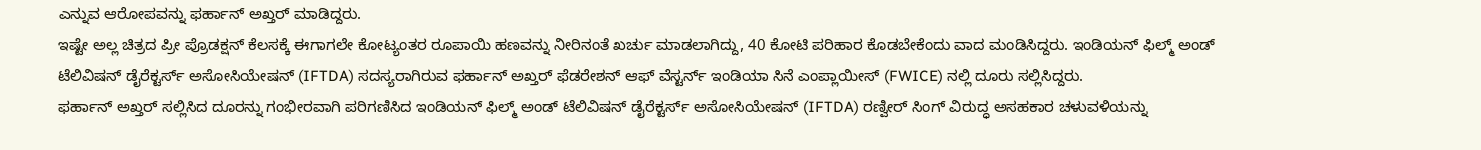ಎನ್ನುವ ಆರೋಪವನ್ನು ಫರ್ಹಾನ್ ಅಖ್ತರ್ ಮಾಡಿದ್ದರು.
ಇಷ್ಟೇ ಅಲ್ಲ ಚಿತ್ರದ ಪ್ರೀ ಪ್ರೊಡಕ್ಷನ್ ಕೆಲಸಕ್ಕೆ ಈಗಾಗಲೇ ಕೋಟ್ಯಂತರ ರೂಪಾಯಿ ಹಣವನ್ನು ನೀರಿನಂತೆ ಖರ್ಚು ಮಾಡಲಾಗಿದ್ದು, 40 ಕೋಟಿ ಪರಿಹಾರ ಕೊಡಬೇಕೆಂದು ವಾದ ಮಂಡಿಸಿದ್ದರು. ಇಂಡಿಯನ್ ಫಿಲ್ಮ್ ಅಂಡ್ ಟೆಲಿವಿಷನ್ ಡೈರೆಕ್ಟರ್ಸ್ ಅಸೋಸಿಯೇಷನ್ (IFTDA) ಸದಸ್ಯರಾಗಿರುವ ಫರ್ಹಾನ್ ಅಖ್ತರ್ ಫೆಡರೇಶನ್ ಆಫ್ ವೆಸ್ಟರ್ನ್ ಇಂಡಿಯಾ ಸಿನೆ ಎಂಪ್ಲಾಯೀಸ್ (FWICE) ನಲ್ಲಿ ದೂರು ಸಲ್ಲಿಸಿದ್ದರು.
ಫರ್ಹಾನ್ ಅಖ್ತರ್ ಸಲ್ಲಿಸಿದ ದೂರನ್ನು ಗಂಭೀರವಾಗಿ ಪರಿಗಣಿಸಿದ ಇಂಡಿಯನ್ ಫಿಲ್ಮ್ ಅಂಡ್ ಟೆಲಿವಿಷನ್ ಡೈರೆಕ್ಟರ್ಸ್ ಅಸೋಸಿಯೇಷನ್ (IFTDA) ರಣ್ವೀರ್ ಸಿಂಗ್ ವಿರುದ್ಧ ಅಸಹಕಾರ ಚಳುವಳಿಯನ್ನು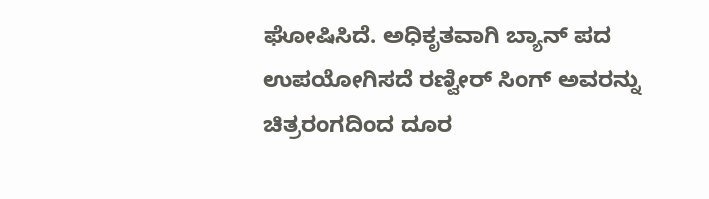ಘೋಷಿಸಿದೆ. ಅಧಿಕೃತವಾಗಿ ಬ್ಯಾನ್ ಪದ ಉಪಯೋಗಿಸದೆ ರಣ್ವೀರ್ ಸಿಂಗ್ ಅವರನ್ನು ಚಿತ್ರರಂಗದಿಂದ ದೂರ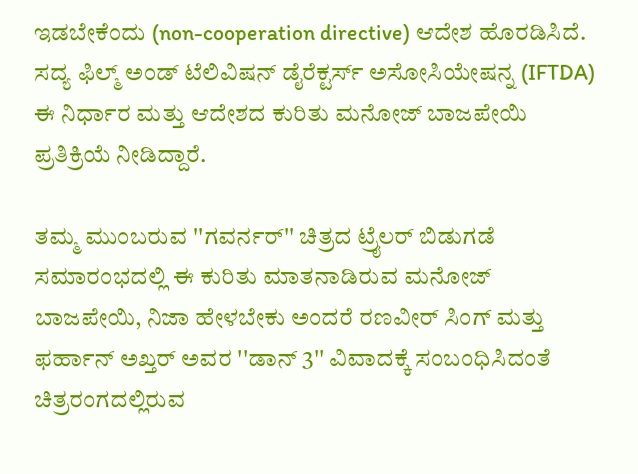ಇಡಬೇಕೆಂದು (non-cooperation directive) ಆದೇಶ ಹೊರಡಿಸಿದೆ.
ಸದ್ಯ ಫಿಲ್ಮ್ ಅಂಡ್ ಟೆಲಿವಿಷನ್ ಡೈರೆಕ್ಟರ್ಸ್ ಅಸೋಸಿಯೇಷನ್ನ (IFTDA) ಈ ನಿರ್ಧಾರ ಮತ್ತು ಆದೇಶದ ಕುರಿತು ಮನೋಜ್ ಬಾಜಪೇಯಿ ಪ್ರತಿಕ್ರಿಯೆ ನೀಡಿದ್ದಾರೆ.

ತಮ್ಮ ಮುಂಬರುವ ''ಗವರ್ನರ್'' ಚಿತ್ರದ ಟ್ರೈಲರ್ ಬಿಡುಗಡೆ ಸಮಾರಂಭದಲ್ಲಿ ಈ ಕುರಿತು ಮಾತನಾಡಿರುವ ಮನೋಜ್ ಬಾಜಪೇಯಿ, ನಿಜಾ ಹೇಳಬೇಕು ಅಂದರೆ ರಣವೀರ್ ಸಿಂಗ್ ಮತ್ತು ಫರ್ಹಾನ್ ಅಖ್ತರ್ ಅವರ ''ಡಾನ್ 3'' ವಿವಾದಕ್ಕೆ ಸಂಬಂಧಿಸಿದಂತೆ ಚಿತ್ರರಂಗದಲ್ಲಿರುವ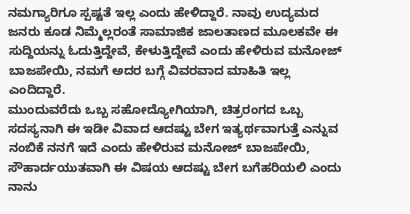ನಮಗ್ಯಾರಿಗೂ ಸ್ಪಷ್ಟತೆ ಇಲ್ಲ ಎಂದು ಹೇಳಿದ್ದಾರೆ. ನಾವು ಉದ್ಯಮದ ಜನರು ಕೂಡ ನಿಮ್ಮೆಲ್ಲರಂತೆ ಸಾಮಾಜಿಕ ಜಾಲತಾಣದ ಮೂಲಕವೇ ಈ ಸುದ್ದಿಯನ್ನು ಓದುತ್ತಿದ್ದೇವೆ, ಕೇಳುತ್ತಿದ್ದೇವೆ ಎಂದು ಹೇಳಿರುವ ಮನೋಜ್ ಬಾಜಪೇಯಿ, ನಮಗೆ ಅದರ ಬಗ್ಗೆ ವಿವರವಾದ ಮಾಹಿತಿ ಇಲ್ಲ ಎಂದಿದ್ದಾರೆ.
ಮುಂದುವರೆದು ಒಬ್ಬ ಸಹೋದ್ಯೋಗಿಯಾಗಿ, ಚಿತ್ರರಂಗದ ಒಬ್ಬ ಸದಸ್ಯನಾಗಿ ಈ ಇಡೀ ವಿವಾದ ಆದಷ್ಟು ಬೇಗ ಇತ್ಯರ್ಥವಾಗುತ್ತೆ ಎನ್ನುವ ನಂಬಿಕೆ ನನಗೆ ಇದೆ ಎಂದು ಹೇಳಿರುವ ಮನೋಜ್ ಬಾಜಪೇಯಿ, ಸೌಹಾರ್ದಯುತವಾಗಿ ಈ ವಿಷಯ ಆದಷ್ಟು ಬೇಗ ಬಗೆಹರಿಯಲಿ ಎಂದು ನಾನು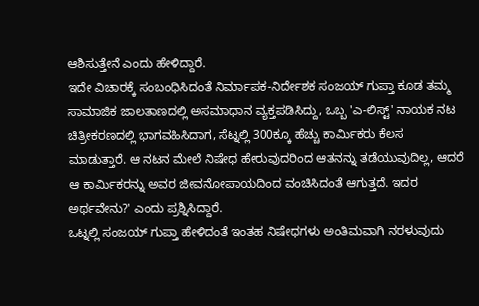ಆಶಿಸುತ್ತೇನೆ ಎಂದು ಹೇಳಿದ್ದಾರೆ.
ಇದೇ ವಿಚಾರಕ್ಕೆ ಸಂಬಂಧಿಸಿದಂತೆ ನಿರ್ಮಾಪಕ-ನಿರ್ದೇಶಕ ಸಂಜಯ್ ಗುಪ್ತಾ ಕೂಡ ತಮ್ಮ ಸಾಮಾಜಿಕ ಜಾಲತಾಣದಲ್ಲಿ ಅಸಮಾಧಾನ ವ್ಯಕ್ತಪಡಿಸಿದ್ದು, ಒಬ್ಬ 'ಎ-ಲಿಸ್ಟ್' ನಾಯಕ ನಟ ಚಿತ್ರೀಕರಣದಲ್ಲಿ ಭಾಗವಹಿಸಿದಾಗ, ಸೆಟ್ನಲ್ಲಿ 300ಕ್ಕೂ ಹೆಚ್ಚು ಕಾರ್ಮಿಕರು ಕೆಲಸ ಮಾಡುತ್ತಾರೆ. ಆ ನಟನ ಮೇಲೆ ನಿಷೇಧ ಹೇರುವುದರಿಂದ ಆತನನ್ನು ತಡೆಯುವುದಿಲ್ಲ, ಆದರೆ ಆ ಕಾರ್ಮಿಕರನ್ನು ಅವರ ಜೀವನೋಪಾಯದಿಂದ ವಂಚಿಸಿದಂತೆ ಆಗುತ್ತದೆ. ಇದರ ಅರ್ಥವೇನು?' ಎಂದು ಪ್ರಶ್ನಿಸಿದ್ದಾರೆ.
ಒಟ್ನಲ್ಲಿ ಸಂಜಯ್ ಗುಪ್ತಾ ಹೇಳಿದಂತೆ ಇಂತಹ ನಿಷೇಧಗಳು ಅಂತಿಮವಾಗಿ ನರಳುವುದು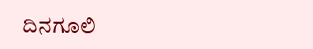ದಿನಗೂಲಿ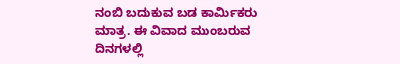ನಂಬಿ ಬದುಕುವ ಬಡ ಕಾರ್ಮಿಕರು ಮಾತ್ರ. ಈ ವಿವಾದ ಮುಂಬರುವ ದಿನಗಳಲ್ಲಿ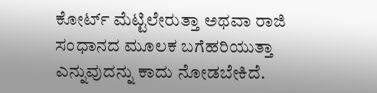ಕೋರ್ಟ್ ಮೆಟ್ಟಿಲೇರುತ್ತಾ ಅಥವಾ ರಾಜಿ ಸಂಧಾನದ ಮೂಲಕ ಬಗೆಹರಿಯುತ್ತಾ ಎನ್ನುವುದನ್ನು ಕಾದು ನೋಡಬೇಕಿದೆ.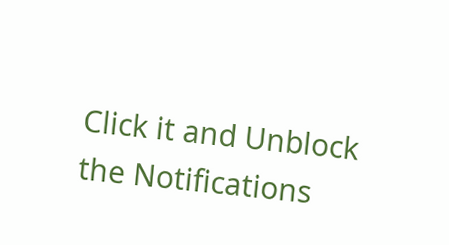Click it and Unblock the Notifications